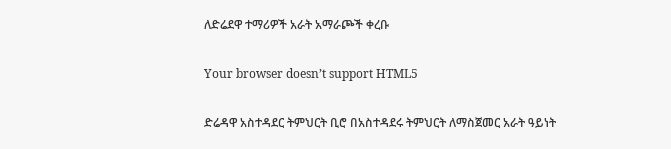ለድሬደዋ ተማሪዎች አራት አማራጮች ቀረቡ

Your browser doesn’t support HTML5

ድሬዳዋ አስተዳደር ትምህርት ቢሮ በአስተዳደሩ ትምህርት ለማስጀመር አራት ዓይነት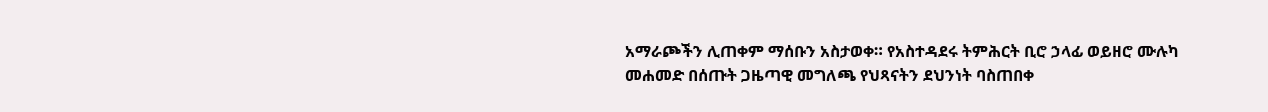አማራጮችን ሊጠቀም ማሰቡን አስታወቀ። የአስተዳደሩ ትምሕርት ቢሮ ኃላፊ ወይዘሮ ሙሉካ መሐመድ በሰጡት ጋዜጣዊ መግለጫ የህጻናትን ደህንነት ባስጠበቀ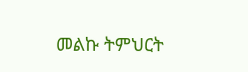መልኩ ትምህርት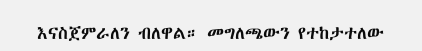እናስጀምራለን ብለዋል። መግለጫውን የተከታተለው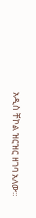አዲስ ቸኮል ዝርዝር ዘገባ አለው።